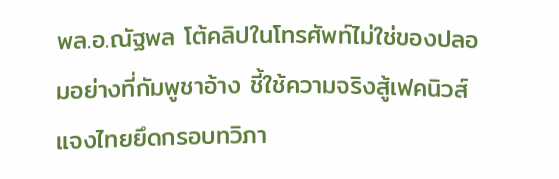พล.อ.ณัฐพล โต้คลิปในโทรศัพท์ไม่ใช่ของปลอมอย่างที่กัมพูชาอ้าง ชี้ใช้ความจริงสู้เฟคนิวส์ แจงไทยยึดกรอบทวิภา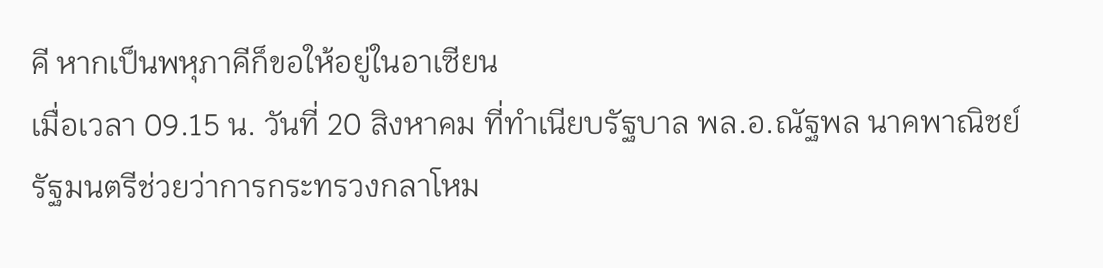คี หากเป็นพหุภาคีก็ขอให้อยู่ในอาเซียน
เมื่อเวลา 09.15 น. วันที่ 20 สิงหาคม ที่ทำเนียบรัฐบาล พล.อ.ณัฐพล นาคพาณิชย์ รัฐมนตรีช่วยว่าการกระทรวงกลาโหม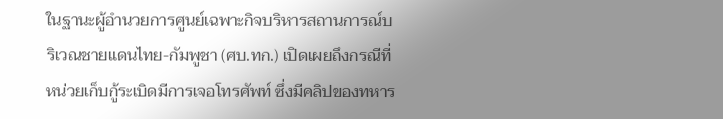ในฐานะผู้อำนวยการศูนย์เฉพาะกิจบริหารสถานการณ์บริเวณชายแดนไทย-กัมพูชา (ศบ.ทก.) เปิดเผยถึงกรณีที่หน่วยเก็บกู้ระเบิดมีการเจอโทรศัพท์ ซึ่งมีคลิปของทหาร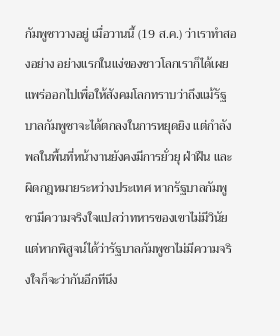กัมพูชาวางอยู่ เมื่อวานนี้ (19 ส.ค.) ว่าเราทำสองอย่าง อย่างแรกในแง่ของชาวโลกเราก็ได้เผยแพร่ออกไปเพื่อให้สังคมโลกทราบว่าถึงแม้รัฐบาลกัมพูชาจะได้ตกลงในการหยุดยิง แต่กำลังพลในพื้นที่หน้างานยังคงมีการยั่วยุ ฝ่าฝืน และผิดกฎหมายระหว่างประเทศ หากรัฐบาลกัมพูชามีความจริงใจแปลว่าทหารของเขาไม่มีวินัย แต่หากพิสูจน์ได้ว่ารัฐบาลกัมพูชาไม่มีความจริงใจก็จะว่ากันอีกทีนึง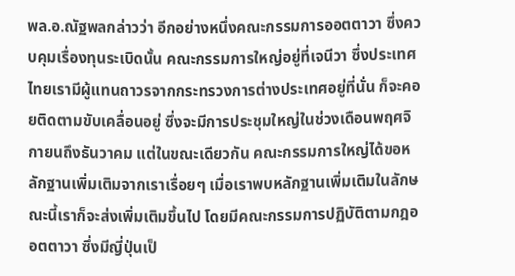พล.อ.ณัฐพลกล่าวว่า อีกอย่างหนึ่งคณะกรรมการออตตาวา ซึ่งควบคุมเรื่องทุนระเบิดนั้น คณะกรรมการใหญ่อยู่ที่เจนีวา ซึ่งประเทศไทยเรามีผู้แทนถาวรจากกระทรวงการต่างประเทศอยู่ที่นั่น ก็จะคอยติดตามขับเคลื่อนอยู่ ซึ่งจะมีการประชุมใหญ่ในช่วงเดือนพฤศจิกายนถึงธันวาคม แต่ในขณะเดียวกัน คณะกรรมการใหญ่ได้ขอหลักฐานเพิ่มเติมจากเราเรื่อยๆ เมื่อเราพบหลักฐานเพิ่มเติมในลักษณะนี้เราก็จะส่งเพิ่มเติมขึ้นไป โดยมีคณะกรรมการปฏิบัติตามกฎออตตาวา ซึ่งมีญี่ปุ่นเป็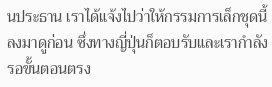นประธาน เราได้แจ้งไปว่าให้กรรมการเล็กชุดนี้ลงมาดูก่อน ซึ่งทางญี่ปุ่นก็ตอบรับและเรากำลังรอขั้นตอนตรง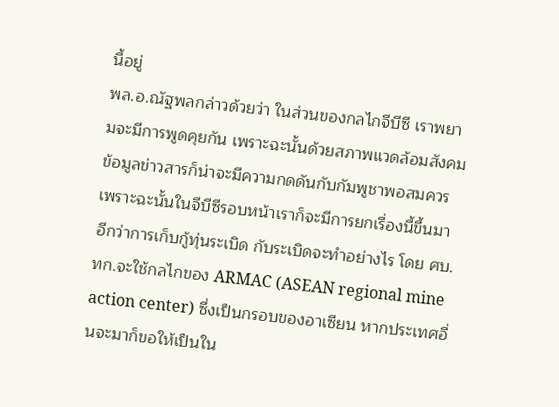นี้อยู่
พล.อ.ณัฐพลกล่าวด้วยว่า ในส่วนของกลไกจีบีซี เราพยามจะมีการพูดคุยกัน เพราะฉะนั้นด้วยสภาพแวดล้อมสังคมข้อมูลข่าวสารก็น่าจะมีความกดดันกับกัมพูชาพอสมควร เพราะฉะนั้นในจีบีซีรอบหน้าเราก็จะมีการยกเรื่องนี้ขึ้นมาอีกว่าการเก็บกู้ทุ่นระเบิด กับระเบิดจะทำอย่างไร โดย ศบ.ทก.จะใช้กลไกของ ARMAC (ASEAN regional mine action center) ซึ่งเป็นกรอบของอาเซียน หากประเทศอื่นจะมาก็ขอให้เป็นใน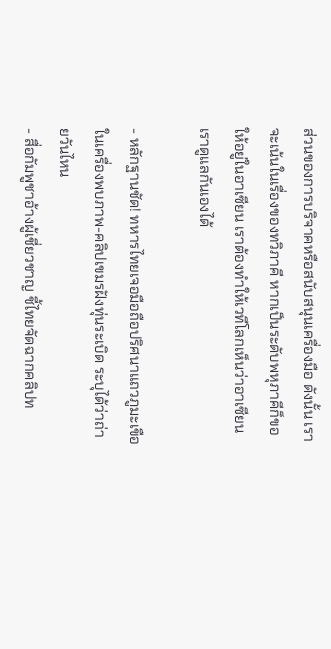ส่วนของการบริจาคหรือสนับสนุนเครื่องมือ ดังนั้น เราจะเน้นในเรื่องของทวิภาคี หากเป็นระดับพหุภาคีก็ขอให้อยู่ในอาเซียน เราต้องทำให้เวทีโลกเห็นว่าอาเซียนเราดูแลกันเองได้

- หลักฐานชัด! ทหารไทยเจอมือถือปริศนาแถวภูมะเขือ ในเครื่องพบภาพ-คลิปเขมรฝังทุ่นระเบิด ระบุได้ว่าถ่ายวันไหน
- สื่อกัมพูชาอ้างผู้เชี่ยวชาญ ชี้ไทยจัดฉากคลิปท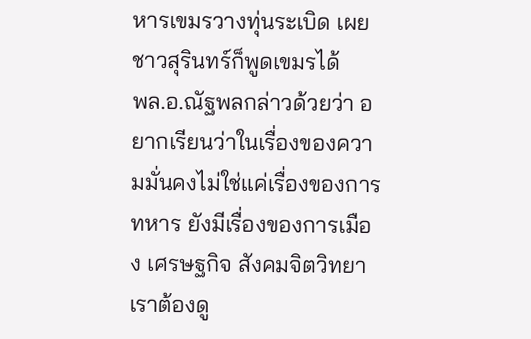หารเขมรวางทุ่นระเบิด เผยชาวสุรินทร์ก็พูดเขมรได้
พล.อ.ณัฐพลกล่าวด้วยว่า อยากเรียนว่าในเรื่องของความมั่นคงไม่ใช่แค่เรื่องของการทหาร ยังมีเรื่องของการเมือง เศรษฐกิจ สังคมจิตวิทยา เราต้องดู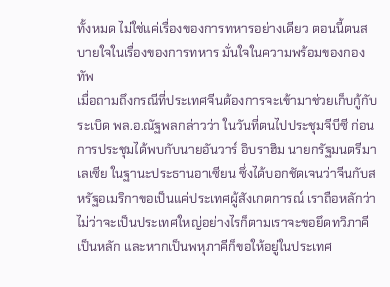ทั้งหมด ไม่ใช่แค่เรื่องของการทหารอย่างเดียว ตอนนี้ตนสบายใจในเรื่องของการทหาร มั่นใจในความพร้อมของกองทัพ
เมื่อถามถึงกรณีที่ประเทศจีนต้องการจะเข้ามาช่วยเก็บกู้กับระเบิด พล.อ.ณัฐพลกล่าวว่า ในวันที่ตนไปประชุมจีบีซี ก่อนการประชุมได้พบกับนายอันวาร์ อิบราฮิม นายกรัฐมนตรีมาเลเซีย ในฐานะประธานอาเซียน ซึ่งได้บอกชัดเจนว่าจีนกับสหรัฐอเมริกาขอเป็นแค่ประเทศผู้สังเกตการณ์ เราถือหลักว่าไม่ว่าจะเป็นประเทศใหญ่อย่างไรก็ตามเราจะขอยึดทวิภาคีเป็นหลัก และหากเป็นพหุภาคีก็ขอให้อยู่ในประเทศ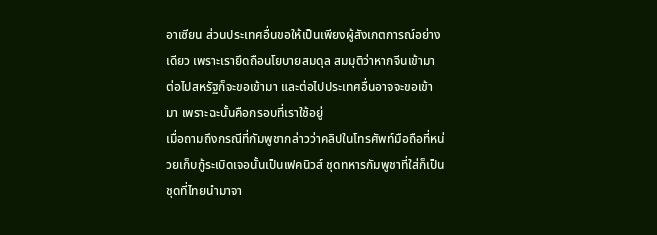อาเซียน ส่วนประเทศอื่นขอให้เป็นเพียงผู้สังเกตการณ์อย่างเดียว เพราะเรายึดถือนโยบายสมดุล สมมุติว่าหากจีนเข้ามา ต่อไปสหรัฐก็จะขอเข้ามา และต่อไปประเทศอื่นอาจจะขอเข้ามา เพราะฉะนั้นคือกรอบที่เราใช้อยู่
เมื่อถามถึงกรณีที่กัมพูชากล่าวว่าคลิปในโทรศัพท์มือถือที่หน่วยเก็บกู้ระเบิดเจอนั้นเป็นเฟคนิวส์ ชุดทหารกัมพูชาที่ใส่ก็เป็นชุดที่ไทยนำมาจา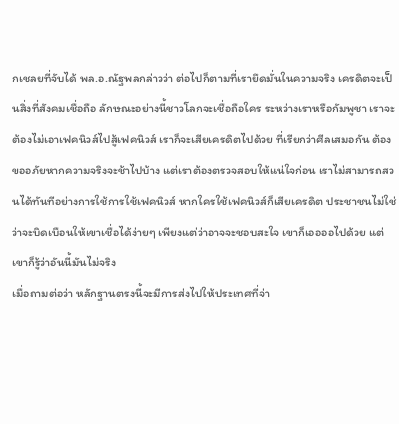กเชลยที่จับได้ พล.อ.ณัฐพลกล่าวว่า ต่อไปก็ตามที่เรายึดมั่นในความจริง เครดิตจะเป็นสิ่งที่สังคมเชื่อถือ ลักษณะอย่างนี้ชาวโลกจะเชื่อถือใคร ระหว่างเราหรือกัมพูชา เราจะต้องไม่เอาเฟคนิวส์ไปสู้เฟคนิวส์ เราก็จะเสียเครดิตไปด้วย ที่เรียกว่าศีลเสมอกัน ต้องขออภัยหากความจริงจะช้าไปบ้าง แต่เราต้องตรวจสอบให้แน่ใจก่อน เราไม่สามารถสวนได้ทันทีอย่างการใช้การใช้เฟคนิวส์ หากใครใช้เฟคนิวส์ก็เสียเครดิต ประชาชนไม่ใช่ว่าจะบิดเบือนให้เขาเชื่อได้ง่ายๆ เพียงแต่ว่าอาจจะชอบสะใจ เขาก็เออออไปด้วย แต่เขาก็รู้ว่าอันนี้มันไม่จริง
เมื่อถามต่อว่า หลักฐานตรงนี้จะมีการส่งไปให้ประเทศที่จ่า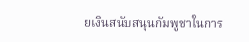ยเงินสนับสนุนกัมพูชาในการ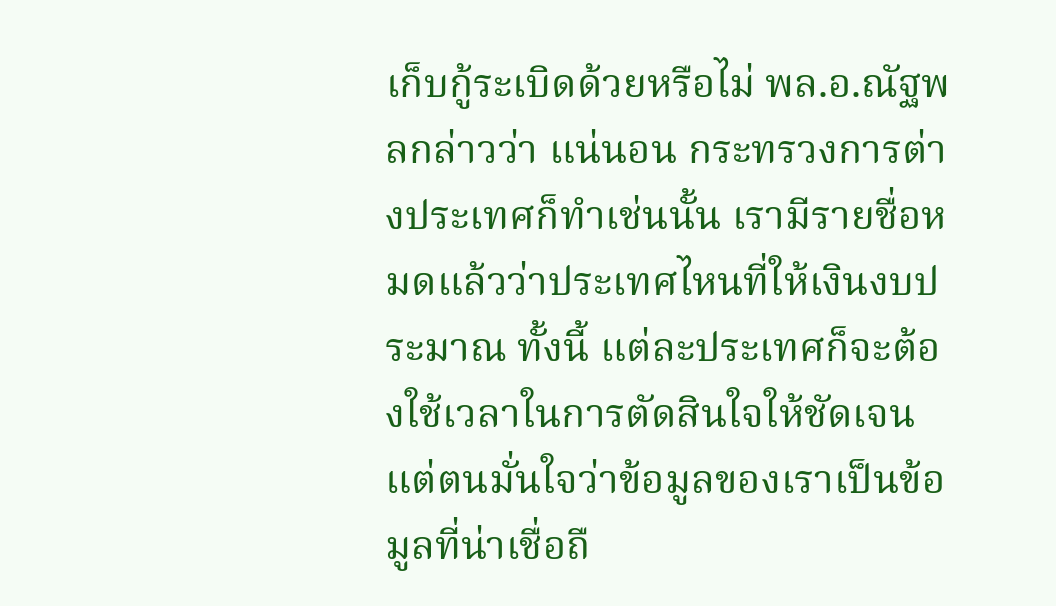เก็บกู้ระเบิดด้วยหรือไม่ พล.อ.ณัฐพลกล่าวว่า แน่นอน กระทรวงการต่างประเทศก็ทำเช่นนั้น เรามีรายชื่อหมดแล้วว่าประเทศไหนที่ให้เงินงบประมาณ ทั้งนี้ แต่ละประเทศก็จะต้องใช้เวลาในการตัดสินใจให้ชัดเจน แต่ตนมั่นใจว่าข้อมูลของเราเป็นข้อมูลที่น่าเชื่อถื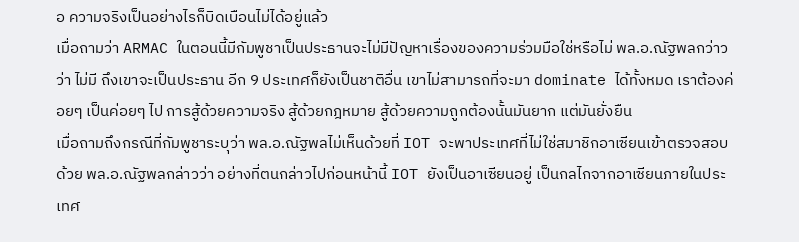อ ความจริงเป็นอย่างไรก็บิดเบือนไม่ได้อยู่แล้ว
เมื่อถามว่า ARMAC ในตอนนี้มีกัมพูชาเป็นประธานจะไม่มีปัญหาเรื่องของความร่วมมือใช่หรือไม่ พล.อ.ณัฐพลกว่าวว่า ไม่มี ถึงเขาจะเป็นประธาน อีก 9 ประเทศก็ยังเป็นชาติอื่น เขาไม่สามารถที่จะมา dominate ได้ทั้งหมด เราต้องค่อยๆ เป็นค่อยๆ ไป การสู้ด้วยความจริง สู้ด้วยกฎหมาย สู้ด้วยความถูกต้องนั้นมันยาก แต่มันยั่งยืน
เมื่อถามถึงกรณีที่กัมพูชาระบุว่า พล.อ.ณัฐพลไม่เห็นด้วยที่ IOT จะพาประเทศที่ไม่ใช่สมาชิกอาเซียนเข้าตรวจสอบด้วย พล.อ.ณัฐพลกล่าวว่า อย่างที่ตนกล่าวไปก่อนหน้านี้ IOT ยังเป็นอาเซียนอยู่ เป็นกลไกจากอาเซียนภายในประเทศ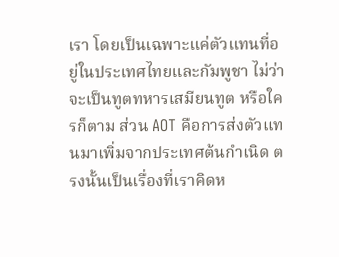เรา โดยเป็นเฉพาะแค่ตัวแทนที่อยู่ในประเทศไทยและกัมพูชา ไม่ว่าจะเป็นทูตทหารเสมียนทูต หรือใครก็ตาม ส่วน AOT คือการส่งตัวแทนมาเพิ่มจากประเทศต้นกำเนิด ตรงนั้นเป็นเรื่องที่เราคิดห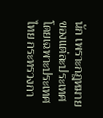นัก เพราะกฎหมายของแต่ละประเทศ โดยเฉพาะประเทศไทย กระทรวงกา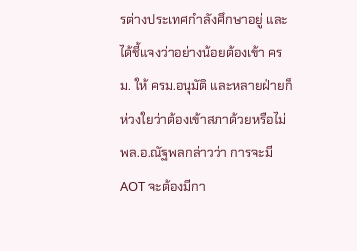รต่างประเทศกำลังศึกษาอยู่ และได้ชี้แจงว่าอย่างน้อยต้องเข้า ครม. ให้ ครม.อนุมัติ และหลายฝ่ายก็ห่วงใยว่าต้องเข้าสภาด้วยหรือไม่
พล.อ.ณัฐพลกล่าวว่า การจะมี AOT จะต้องมีกา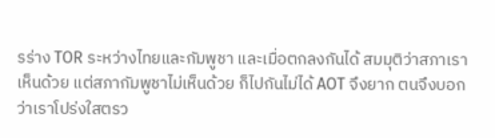รร่าง TOR ระหว่างไทยและกัมพูชา และเมื่อตกลงกันได้ สมมุติว่าสภาเราเห็นด้วย แต่สภากัมพูชาไม่เห็นด้วย ก็ไปกันไม่ได้ AOT จึงยาก ตนจึงบอกว่าเราโปร่งใสตรว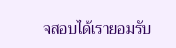จสอบได้เรายอมรับ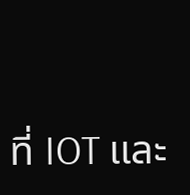ที่ IOT และ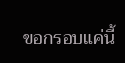ขอกรอบแค่นี้